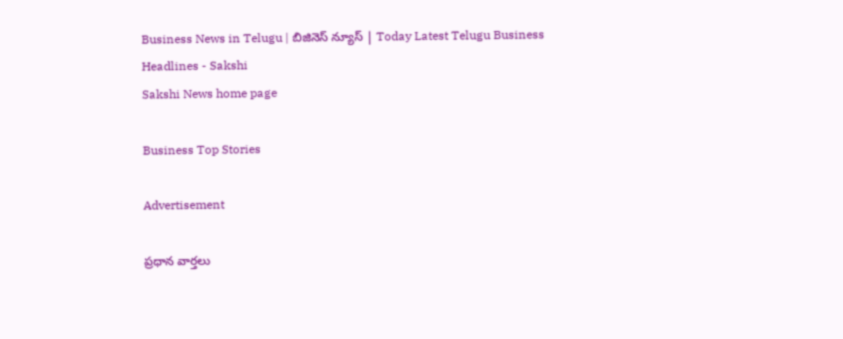Business News in Telugu | బిజినెస్ న్యూస్ | Today Latest Telugu Business Headlines - Sakshi
Sakshi News home page

Business Top Stories

Advertisement

ప్రధాన వార్తలు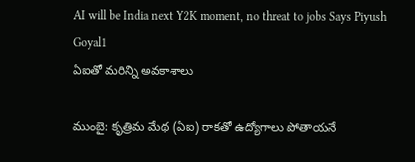AI will be India next Y2K moment, no threat to jobs Says Piyush Goyal1
ఏఐతో మరిన్ని అవకాశాలు

ముంబై: కృత్రిమ మేథ (ఏఐ) రాకతో ఉద్యోగాలు పోతాయనే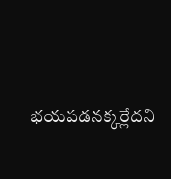భయపడనక్కర్లేదని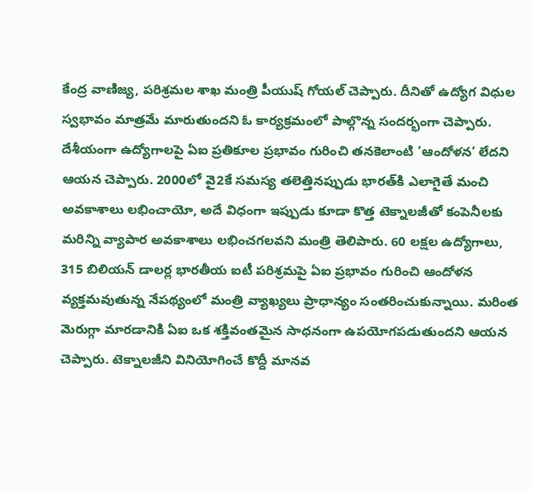కేంద్ర వాణిజ్య, పరిశ్రమల శాఖ మంత్రి పీయుష్‌ గోయల్‌ చెప్పారు. దీనితో ఉద్యోగ విధుల స్వభావం మాత్రమే మారుతుందని ఓ కార్యక్రమంలో పాల్గొన్న సందర్భంగా చెప్పారు. దేశీయంగా ఉద్యోగాలపై ఏఐ ప్రతికూల ప్రభావం గురించి తనకెలాంటి ’ఆందోళన’ లేదని ఆయన చెప్పారు. 2000లో వై2కే సమస్య తలెత్తినప్పుడు భారత్‌కి ఎలాగైతే మంచి అవకాశాలు లభించాయో, అదే విధంగా ఇప్పుడు కూడా కొత్త టెక్నాలజీతో కంపెనీలకు మరిన్ని వ్యాపార అవకాశాలు లభించగలవని మంత్రి తెలిపారు. 60 లక్షల ఉద్యోగాలు, 315 బిలియన్‌ డాలర్ల భారతీయ ఐటీ పరిశ్రమపై ఏఐ ప్రభావం గురించి ఆందోళన వ్యక్తమవుతున్న నేపథ్యంలో మంత్రి వ్యాఖ్యలు ప్రాధాన్యం సంతరించుకున్నాయి. మరింత మెరుగ్గా మారడానికి ఏఐ ఒక శక్తివంతమైన సాధనంగా ఉపయోగపడుతుందని ఆయన చెప్పారు. టెక్నాలజీని వినియోగించే కొద్దీ మానవ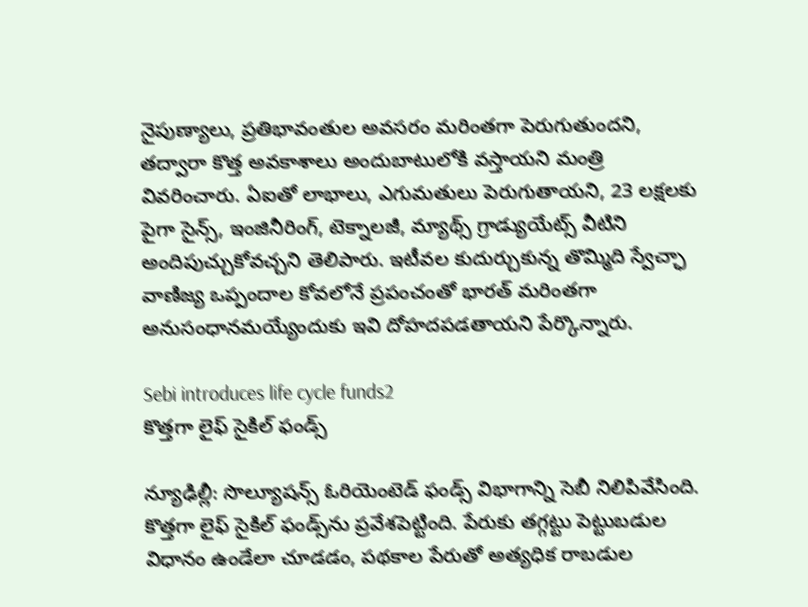నైపుణ్యాలు, ప్రతిభావంతుల అవసరం మరింతగా పెరుగుతుందని, తద్వారా కొత్త అవకాశాలు అందుబాటులోకి వస్తాయని మంత్రి వివరించారు. ఏఐతో లాభాలు, ఎగుమతులు పెరుగుతాయని, 23 లక్షలకు పైగా సైన్స్, ఇంజినీరింగ్, టెక్నాలజీ, మ్యాథ్స్‌ గ్రాడ్యుయేట్స్‌ వీటిని అందిపుచ్చుకోవచ్చని తెలిపారు. ఇటీవల కుదుర్చుకున్న తొమ్మిది స్వేచ్ఛా వాణిజ్య ఒప్పందాల కోవలోనే ప్రపంచంతో భారత్‌ మరింతగా అనుసంధానమయ్యేందుకు ఇవి దోహదపడతాయని పేర్కొన్నారు.

Sebi introduces life cycle funds2
కొత్తగా లైఫ్‌ సైకిల్‌ ఫండ్స్‌

న్యూఢిల్లీ: సొల్యూషన్స్‌ ఓరియెంటెడ్‌ ఫండ్స్‌ విభాగాన్ని సెబీ నిలిపివేసింది. కొత్తగా లైఫ్‌ సైకిల్‌ ఫండ్స్‌ను ప్రవేశపెట్టింది. పేరుకు తగ్గట్టు పెట్టుబడుల విధానం ఉండేలా చూడడం, పథకాల పేరుతో అత్యధిక రాబడుల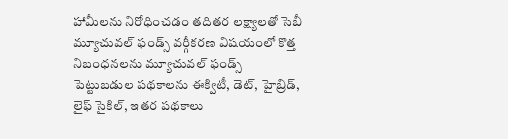హామీలను నిరోధించడం తదితర లక్ష్యాలతో సెబీ మ్యూచువల్‌ ఫండ్స్‌ వర్గీకరణ విషయంలో కొత్త నిబంధనలను మ్యూచువల్‌ ఫండ్స్‌ పెట్టుబడుల పథకాలను ఈక్విటీ, డెట్, హైబ్రిడ్, లైఫ్‌ సైకిల్, ఇతర పథకాలు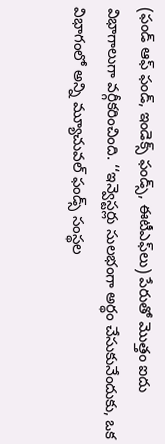(ఫండ్‌ ఆఫ్‌ ఫండ్, ఇండెక్స్‌ ఫండ్స్, ఈటీఎఫ్‌లు) పేరుతో మొత్తం ఐదు విభాగాలుగా వర్గీకరించింది. ‘‘ఇన్వెస్టర్లు సులభంగా అర్థం చేసుకునేందుకు, ఒక విభాగంలో అన్ని మ్యూచువల్‌ ఫండ్స్‌ సంస్థల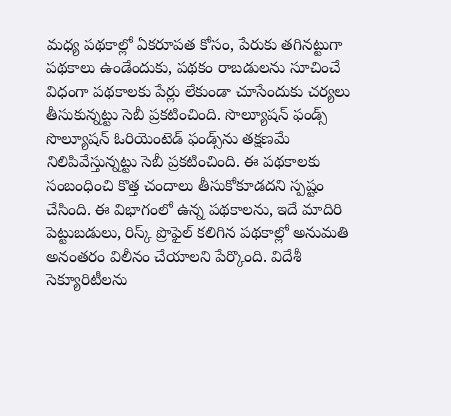మధ్య పథకాల్లో ఏకరూపత కోసం, పేరుకు తగినట్టుగా పథకాలు ఉండేందుకు, పథకం రాబడులను సూచించే విధంగా పథకాలకు పేర్లు లేకుండా చూసేందుకు చర్యలు తీసుకున్నట్టు సెబీ ప్రకటించింది. సొల్యూషన్‌ ఫండ్స్‌ సొల్యూషన్‌ ఓరియెంటెడ్‌ ఫండ్స్‌ను తక్షణమే నిలిపివేస్తున్నట్టు సెబీ ప్రకటించింది. ఈ పథకాలకు సంబంధించి కొత్త చందాలు తీసుకోకూడదని స్పష్టం చేసింది. ఈ విభాగంలో ఉన్న పథకాలను, ఇదే మాదిరి పెట్టుబడులు, రిస్క్‌ ప్రొఫైల్‌ కలిగిన పథకాల్లో అనుమతి అనంతరం విలీనం చేయాలని పేర్కొంది. విదేశీ సెక్యూరిటీలను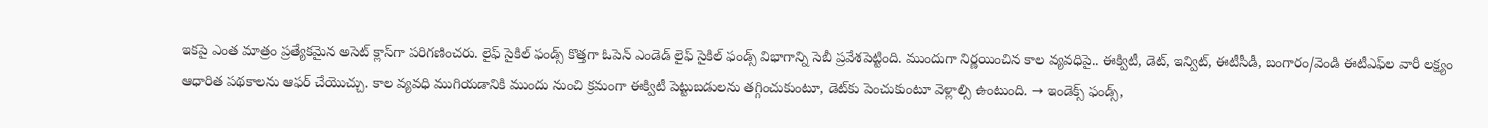ఇకపై ఎంత మాత్రం ప్రత్యేకమైన అసెట్‌ క్లాస్‌గా పరిగణించరు. లైఫ్‌ సైకిల్‌ ఫండ్స్‌ కొత్తగా ఓపెన్‌ ఎండెడ్‌ లైఫ్‌ సైకిల్‌ ఫండ్స్‌ విభాగాన్ని సెబీ ప్రవేశపెట్టింది. ముందుగా నిర్ణయించిన కాల వ్యవధిపై.. ఈక్విటీ, డెట్, ఇన్విట్, ఈటీసీడీ, బంగారం/వెండి ఈటీఎఫ్‌ల వారీ లక్ష్యం ఆధారిత పథకాలను ఆఫర్‌ చేయొచ్చు. కాల వ్యవధి ముగియడానికి ముందు నుంచి క్రమంగా ఈక్విటీ పెట్టుబడులను తగ్గించుకుంటూ, డెట్‌కు పెంచుకుంటూ వెళ్లాల్సి ఉంటుంది. → ఇండెక్స్‌ ఫండ్స్,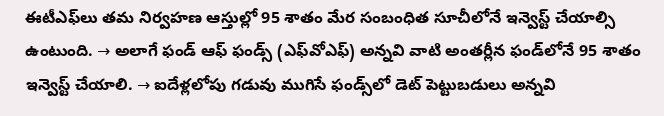ఈటీఎఫ్‌లు తమ నిర్వహణ ఆస్తుల్లో 95 శాతం మేర సంబంధిత సూచీలోనే ఇన్వెస్ట్‌ చేయాల్సి ఉంటుంది. → అలాగే ఫండ్‌ ఆఫ్‌ ఫండ్స్‌ (ఎఫ్‌వోఎఫ్‌) అన్నవి వాటి అంతర్లీన ఫండ్‌లోనే 95 శాతం ఇన్వెస్ట్‌ చేయాలి. → ఐదేళ్లలోపు గడువు ముగిసే ఫండ్స్‌లో డెట్‌ పెట్టుబడులు అన్నవి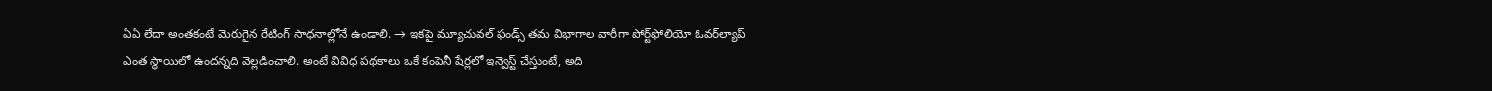ఏఏ లేదా అంతకంటే మెరుగైన రేటింగ్‌ సాధనాల్లోనే ఉండాలి. → ఇకపై మ్యూచువల్‌ ఫండ్స్‌ తమ విభాగాల వారీగా పోర్ట్‌ఫోలియో ఓవర్‌ల్యాప్‌ ఎంత స్థాయిలో ఉందన్నది వెల్లడించాలి. అంటే వివిధ పథకాలు ఒకే కంపెనీ షేర్లలో ఇన్వెస్ట్‌ చేస్తుంటే, అది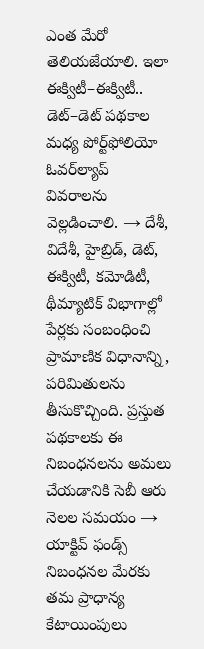ఎంత మేరో తెలియజేయాలి. ఇలా ఈక్విటీ–ఈక్విటీ.. డెట్‌–డెట్‌ పథకాల మధ్య పోర్ట్‌ఫోలియో ఓవర్‌ల్యాప్‌ వివరాలను వెల్లడించాలి. → దేశీ, విదేశీ, హైబ్రిడ్, డెట్, ఈక్విటీ, కమోడిటీ, థీమ్యాటిక్‌ విభాగాల్లో పేర్లకు సంబంధించి ప్రామాణిక విధానాన్ని, పరిమితులను తీసుకొచ్చింది. ప్రస్తుత పథకాలకు ఈ నిబంధనలను అమలు చేయడానికి సెబీ ఆరు నెలల సమయం → యాక్టివ్‌ ఫండ్స్‌ నిబంధనల మేరకు తమ ప్రాధాన్య కేటాయింపులు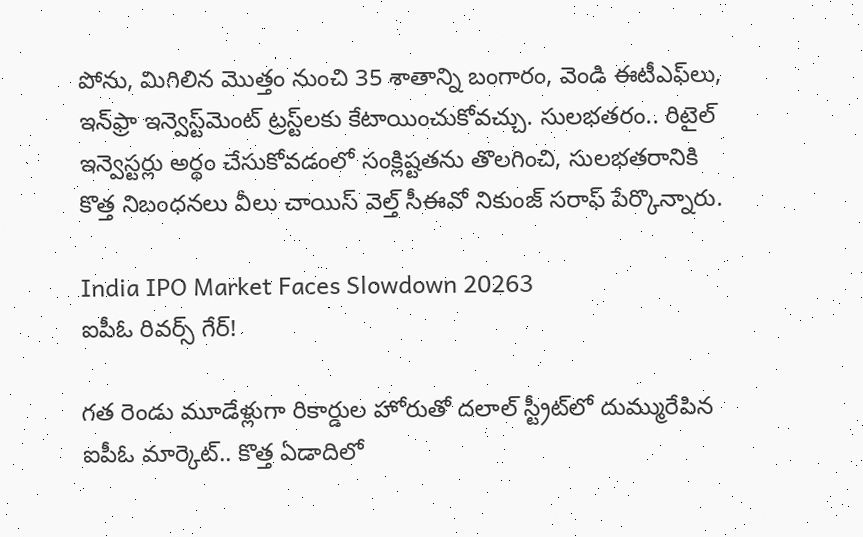పోను, మిగిలిన మొత్తం నుంచి 35 శాతాన్ని బంగారం, వెండి ఈటీఎఫ్‌లు, ఇన్‌ఫ్రా ఇన్వెస్ట్‌మెంట్‌ ట్రస్ట్‌లకు కేటాయించుకోవచ్చు. సులభతరం.. రిటైల్‌ ఇన్వెస్టర్లు అర్థం చేసుకోవడంలో సంక్లిష్టతను తొలగించి, సులభతరానికి కొత్త నిబంధనలు వీలు చాయిస్‌ వెల్త్‌ సీఈవో నికుంజ్‌ సరాఫ్‌ పేర్కొన్నారు.

India IPO Market Faces Slowdown 20263
ఐపీఓ రివర్స్‌ గేర్‌!

గత రెండు మూడేళ్లుగా రికార్డుల హోరుతో దలాల్‌ స్ట్రీట్‌లో దుమ్మురేపిన ఐపీఓ మార్కెట్‌.. కొత్త ఏడాదిలో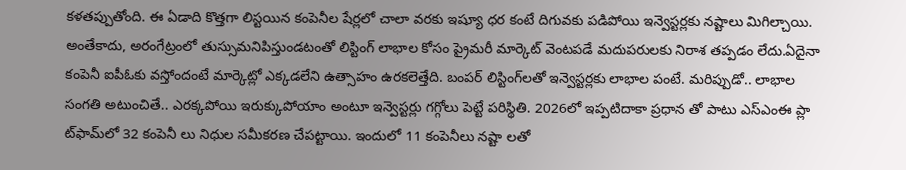కళతప్పుతోంది. ఈ ఏడాది కొత్తగా లిస్టయిన కంపెనీల షేర్లలో చాలా వరకు ఇష్యూ ధర కంటే దిగువకు పడిపోయి ఇన్వెస్టర్లకు నష్టాలు మిగిల్చాయి. అంతేకాదు, అరంగేట్రంలో తుస్సుమనిపిస్తుండటంతో లిస్టింగ్‌ లాభాల కోసం ప్రైమరీ మార్కెట్‌ వెంటపడే మదుపరులకు నిరాశ తప్పడం లేదు.ఏదైనా కంపెనీ ఐపీఓకు వస్తోందంటే మార్కెట్లో ఎక్కడలేని ఉత్సాహం ఉరకలెత్తేది. బంపర్‌ లిస్టింగ్‌లతో ఇన్వెస్టర్లకు లాభాల పంటే. మరిప్పుడో.. లాభాల సంగతి అటుంచితే.. ఎరక్కపోయి ఇరుక్కుపోయాం అంటూ ఇన్వెస్టర్లు గగ్గోలు పెట్టే పరిస్థితి. 2026లో ఇప్పటిదాకా ప్రధాన తో పాటు ఎస్‌ఎంఈ ప్లా ట్‌ఫామ్‌లో 32 కంపెనీ లు నిధుల సమీకరణ చేపట్టాయి. ఇందులో 11 కంపెనీలు నష్టా లతో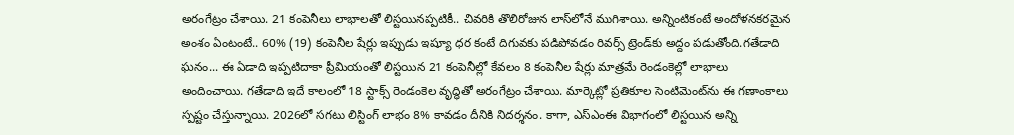అరంగేట్రం చేశాయి. 21 కంపెనీలు లాభాలతో లిస్టయినప్పటికీ.. చివరికి తొలిరోజున లాస్‌లోనే ముగిశాయి. అన్నింటికంటే అందోళనకరమైన అంశం ఏంటంటే.. 60% (19) కంపెనీల షేర్లు ఇప్పుడు ఇష్యూ ధర కంటే దిగువకు పడిపోవడం రివర్స్‌ ట్రెండ్‌కు అద్దం పడుతోంది.గతేడాది ఘనం... ఈ ఏడాది ఇప్పటిదాకా ప్రీమియంతో లిస్టయిన 21 కంపెనీల్లో కేవలం 8 కంపెనీల షేర్లు మాత్రమే రెండంకెల్లో లాభాలు అందించాయి. గతేడాది ఇదే కాలంలో 18 స్టాక్స్‌ రెండంకెల వృద్ధితో అరంగేట్రం చేశాయి. మార్కెట్లో ప్రతికూల సెంటిమెంట్‌ను ఈ గణాంకాలు స్పష్టం చేస్తున్నాయి. 2026లో సగటు లిస్టింగ్‌ లాభం 8% కావడం దీనికి నిదర్శనం. కాగా, ఎస్‌ఎంఈ విభాగంలో లిస్టయిన అన్ని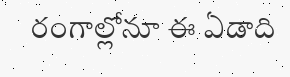రంగాల్లోనూ ఈ ఏడాది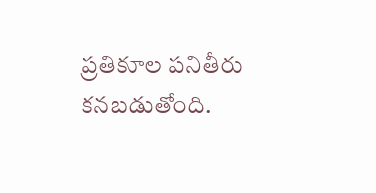ప్రతికూల పనితీరు కనబడుతోంది.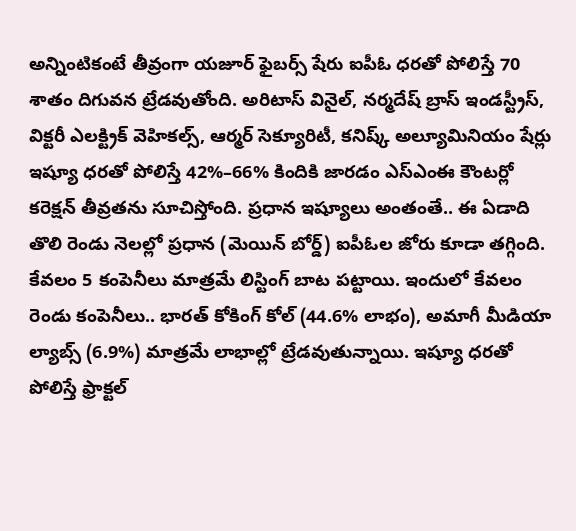అన్నింటికంటే తీవ్రంగా యజూర్‌ ఫైబర్స్‌ షేరు ఐపీఓ ధరతో పోలిస్తే 70 శాతం దిగువన ట్రేడవుతోంది. అరిటాస్‌ వినైల్, నర్మదేష్‌ బ్రాస్‌ ఇండస్ట్రీస్, విక్టరీ ఎలక్ట్రిక్‌ వెహికల్స్, ఆర్మర్‌ సెక్యూరిటీ, కనిష్క్‌ అల్యూమినియం షేర్లు ఇష్యూ ధరతో పోలిస్తే 42%–66% కిందికి జారడం ఎస్‌ఎంఈ కౌంటర్లో కరెక్షన్‌ తీవ్రతను సూచిస్తోంది. ప్రధాన ఇష్యూలు అంతంతే.. ఈ ఏడాది తొలి రెండు నెలల్లో ప్రధాన (మెయిన్‌ బోర్డ్‌) ఐపీఓల జోరు కూడా తగ్గింది. కేవలం 5 కంపెనీలు మాత్రమే లిస్టింగ్‌ బాట పట్టాయి. ఇందులో కేవలం రెండు కంపెనీలు.. భారత్‌ కోకింగ్‌ కోల్‌ (44.6% లాభం), అమాగీ మీడియా ల్యాబ్స్‌ (6.9%) మాత్రమే లాభాల్లో ట్రేడవుతున్నాయి. ఇష్యూ ధరతో పోలిస్తే ఫ్రాక్టల్‌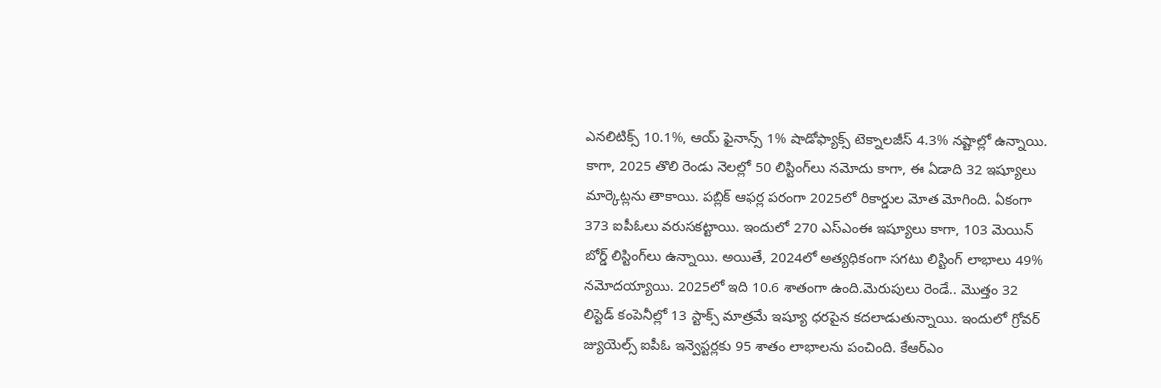ఎనలిటిక్స్‌ 10.1%, ఆయ్‌ ఫైనాన్స్‌ 1% షాడోఫ్యాక్స్‌ టెక్నాలజీస్‌ 4.3% నష్టాల్లో ఉన్నాయి. కాగా, 2025 తొలి రెండు నెలల్లో 50 లిస్టింగ్‌లు నమోదు కాగా, ఈ ఏడాది 32 ఇష్యూలు మార్కెట్లను తాకాయి. పబ్లిక్‌ ఆఫర్ల పరంగా 2025లో రికార్డుల మోత మోగింది. ఏకంగా 373 ఐపీఓలు వరుసకట్టాయి. ఇందులో 270 ఎస్‌ఎంఈ ఇష్యూలు కాగా, 103 మెయిన్‌ బోర్డ్‌ లిస్టింగ్‌లు ఉన్నాయి. అయితే, 2024లో అత్యధికంగా సగటు లిస్టింగ్‌ లాభాలు 49% నమోదయ్యాయి. 2025లో ఇది 10.6 శాతంగా ఉంది.మెరుపులు రెండే.. మొత్తం 32 లిస్టెడ్‌ కంపెనీల్లో 13 స్టాక్స్‌ మాత్రమే ఇష్యూ ధరపైన కదలాడుతున్నాయి. ఇందులో గ్రోవర్‌ జ్యుయెల్స్‌ ఐపీఓ ఇన్వెస్టర్లకు 95 శాతం లాభాలను పంచింది. కేఆర్‌ఎం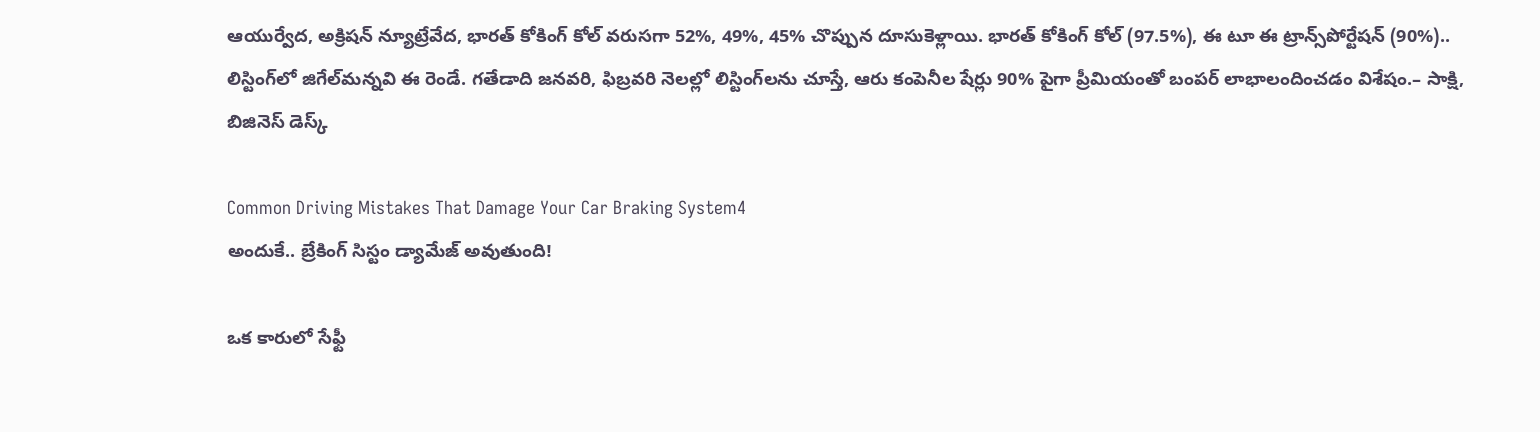ఆయుర్వేద, అక్రిషన్‌ న్యూట్రేవేద, భారత్‌ కోకింగ్‌ కోల్‌ వరుసగా 52%, 49%, 45% చొప్పున దూసుకెళ్లాయి. భారత్‌ కోకింగ్‌ కోల్‌ (97.5%), ఈ టూ ఈ ట్రాన్స్‌పోర్టేషన్‌ (90%).. లిస్టింగ్‌లో జిగేల్‌మన్నవి ఈ రెండే. గతేడాది జనవరి, ఫిబ్రవరి నెలల్లో లిస్టింగ్‌లను చూస్తే, ఆరు కంపెనీల షేర్లు 90% పైగా ప్రీమియంతో బంపర్‌ లాభాలందించడం విశేషం.– సాక్షి, బిజినెస్‌ డెస్క్‌

Common Driving Mistakes That Damage Your Car Braking System4
అందుకే.. బ్రేకింగ్ సిస్టం డ్యామేజ్ అవుతుంది!

ఒక కారులో సేఫ్టీ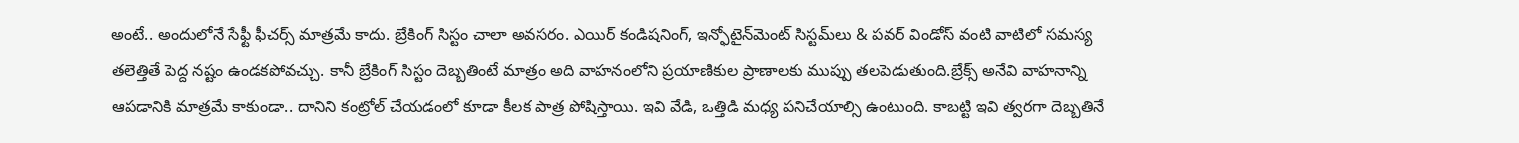అంటే.. అందులోనే సేఫ్టీ ఫీచర్స్ మాత్రమే కాదు. బ్రేకింగ్ సిస్టం చాలా అవసరం. ఎయిర్ కండిషనింగ్, ఇన్ఫోటైన్‌మెంట్ సిస్టమ్‌లు & పవర్ విండోస్ వంటి వాటిలో సమస్య తలెత్తితే పెద్ద నష్టం ఉండకపోవచ్చు. కానీ బ్రేకింగ్ సిస్టం దెబ్బతింటే మాత్రం అది వాహనంలోని ప్రయాణికుల ప్రాణాలకు ముప్పు తలపెడుతుంది.బ్రేక్స్ అనేవి వాహనాన్ని ఆపడానికి మాత్రమే కాకుండా.. దానిని కంట్రోల్ చేయడంలో కూడా కీలక పాత్ర పోషిస్తాయి. ఇవి వేడి, ఒత్తిడి మధ్య పనిచేయాల్సి ఉంటుంది. కాబట్టి ఇవి త్వరగా దెబ్బతినే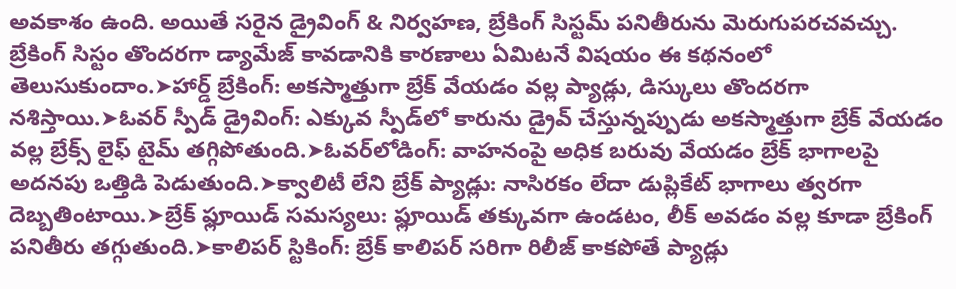అవకాశం ఉంది. అయితే సరైన డ్రైవింగ్ & నిర్వహణ, బ్రేకింగ్ సిస్టమ్ పనితీరును మెరుగుపరచవచ్చు. బ్రేకింగ్ సిస్టం తొందరగా డ్యామేజ్ కావడానికి కారణాలు ఏమిటనే విషయం ఈ కథనంలో తెలుసుకుందాం.➤హార్డ్ బ్రేకింగ్: అకస్మాత్తుగా బ్రేక్ వేయడం వల్ల ప్యాడ్లు, డిస్కులు తొందరగా నశిస్తాయి.➤ఓవర్ స్పీడ్ డ్రైవింగ్: ఎక్కువ స్పీడ్‌లో కారును డ్రైవ్ చేస్తున్నప్పుడు అకస్మాత్తుగా బ్రేక్ వేయడం వల్ల బ్రేక్స్ లైఫ్ టైమ్ తగ్గిపోతుంది.➤ఓవర్‌లోడింగ్: వాహనంపై అధిక బరువు వేయడం బ్రేక్ భాగాలపై అదనపు ఒత్తిడి పెడుతుంది.➤క్వాలిటీ లేని బ్రేక్ ప్యాడ్లు: నాసిరకం లేదా డుప్లికేట్ భాగాలు త్వరగా దెబ్బతింటాయి.➤బ్రేక్ ఫ్లూయిడ్ సమస్యలు: ఫ్లూయిడ్ తక్కువగా ఉండటం, లీక్ అవడం వల్ల కూడా బ్రేకింగ్ పనితీరు తగ్గుతుంది.➤కాలిపర్ స్టికింగ్: బ్రేక్ కాలిపర్ సరిగా రిలీజ్ కాకపోతే ప్యాడ్లు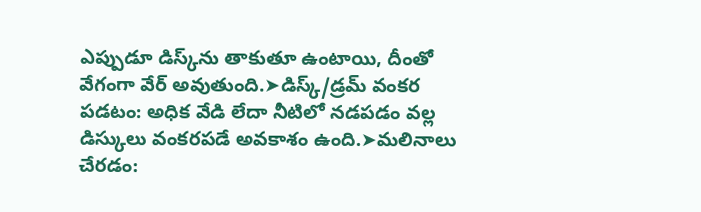ఎప్పుడూ డిస్క్‌ను తాకుతూ ఉంటాయి, దీంతో వేగంగా వేర్ అవుతుంది.➤డిస్క్/డ్రమ్ వంకర పడటం: అధిక వేడి లేదా నీటిలో నడపడం వల్ల డిస్కులు వంకరపడే అవకాశం ఉంది.➤మలినాలు చేరడం: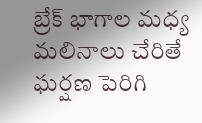బ్రేక్ భాగాల మధ్య మలినాలు చేరితే ఘర్షణ పెరిగి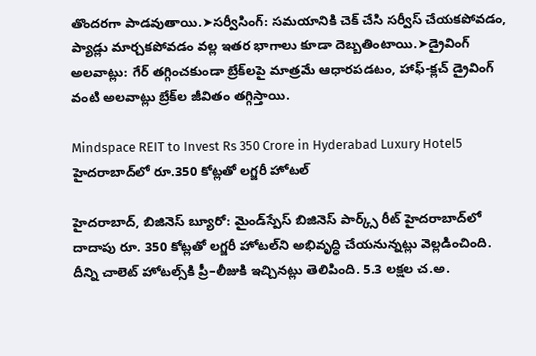తొందరగా పాడవుతాయి.➤సర్వీసింగ్: సమయానికి చెక్ చేసి సర్వీస్ చేయకపోవడం, ప్యాడ్లు మార్చకపోవడం వల్ల ఇతర భాగాలు కూడా దెబ్బతింటాయి.➤డ్రైవింగ్ అలవాట్లు: గేర్ తగ్గించకుండా బ్రేక్‌లపై మాత్రమే ఆధారపడటం, హాఫ్-క్లచ్ డ్రైవింగ్ వంటి అలవాట్లు బ్రేక్‌ల జీవితం తగ్గిస్తాయి.

Mindspace REIT to Invest Rs 350 Crore in Hyderabad Luxury Hotel5
హైదరాబాద్‌లో రూ.350 కోట్లతో లగ్జరీ హోటల్‌

హైదరాబాద్, బిజినెస్‌ బ్యూరో: మైండ్‌స్పేస్‌ బిజినెస్‌ పార్క్స్‌ రీట్‌ హైదరాబాద్‌లో దాదాపు రూ. 350 కోట్లతో లగ్జరీ హోటల్‌ని అభివృద్ధి చేయనున్నట్లు వెల్లడించింది. దీన్ని చాలెట్‌ హోటల్స్‌కి ప్రీ–లీజుకి ఇచ్చినట్లు తెలిపింది. 5.3 లక్షల చ.అ.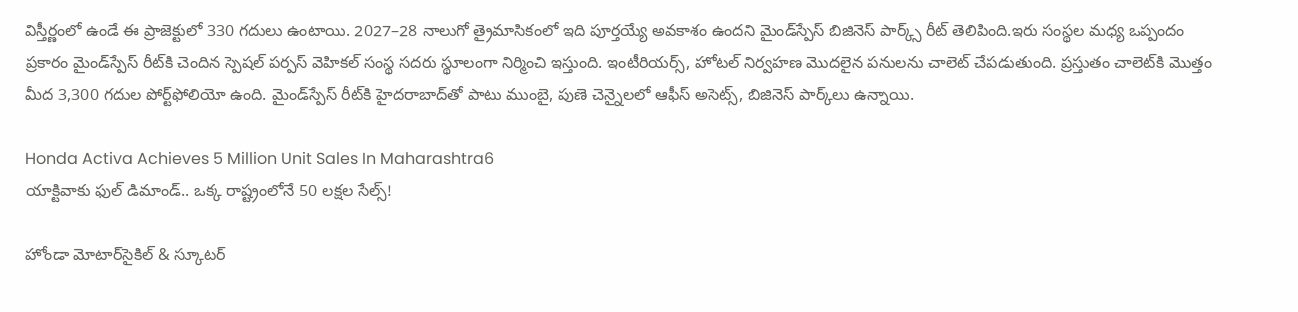విస్తీర్ణంలో ఉండే ఈ ప్రాజెక్టులో 330 గదులు ఉంటాయి. 2027–28 నాలుగో త్రైమాసికంలో ఇది పూర్తయ్యే అవకాశం ఉందని మైండ్‌స్పేస్‌ బిజినెస్‌ పార్క్స్‌ రీట్‌ తెలిపింది.ఇరు సంస్థల మధ్య ఒప్పందం ప్రకారం మైండ్‌స్పేస్‌ రీట్‌కి చెందిన స్పెషల్‌ పర్పస్‌ వెహికల్‌ సంస్థ సదరు స్థూలంగా నిర్మించి ఇస్తుంది. ఇంటీరియర్స్, హోటల్‌ నిర్వహణ మొదలైన పనులను చాలెట్‌ చేపడుతుంది. ప్రస్తుతం చాలెట్‌కి మొత్తం మీద 3,300 గదుల పోర్ట్‌ఫోలియో ఉంది. మైండ్‌స్పేస్‌ రీట్‌కి హైదరాబాద్‌తో పాటు ముంబై, పుణె చెన్నైలలో ఆఫీస్‌ అసెట్స్, బిజినెస్‌ పార్క్‌లు ఉన్నాయి.

Honda Activa Achieves 5 Million Unit Sales In Maharashtra6
యాక్టివాకు ఫుల్ డిమాండ్.. ఒక్క రాష్ట్రంలోనే 50 లక్షల సేల్స్!

హోండా మోటార్‌సైకిల్ & స్కూటర్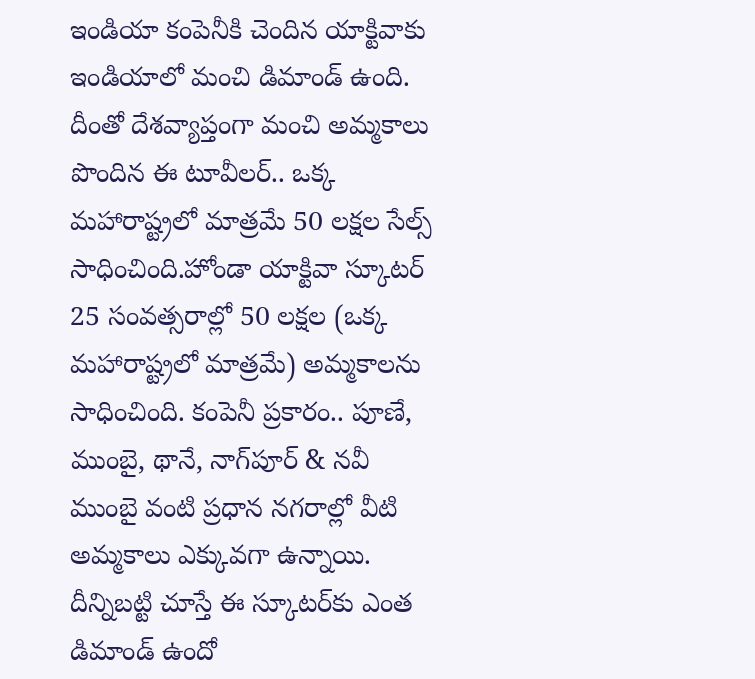ఇండియా కంపెనీకి చెందిన యాక్టివాకు ఇండియాలో మంచి డిమాండ్ ఉంది. దీంతో దేశవ్యాప్తంగా మంచి అమ్మకాలు పొందిన ఈ టూవీలర్.. ఒక్క మహారాష్ట్రలో మాత్రమే 50 లక్షల సేల్స్ సాధించింది.హోండా యాక్టివా స్కూటర్ 25 సంవత్సరాల్లో 50 లక్షల (ఒక్క మహారాష్ట్రలో మాత్రమే) అమ్మకాలను సాధించింది. కంపెనీ ప్రకారం.. పూణే, ముంబై, థానే, నాగ్‌పూర్ & నవీ ముంబై వంటి ప్రధాన నగరాల్లో వీటి అమ్మకాలు ఎక్కువగా ఉన్నాయి. దీన్నిబట్టి చూస్తే ఈ స్కూటర్‌కు ఎంత డిమాండ్ ఉందో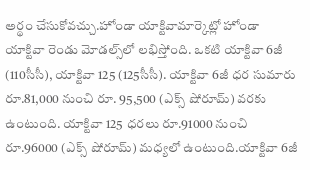అర్థం చేసుకోవచ్చు.హోండా యాక్టివామార్కెట్లో హోండా యాక్టివా రెండు మోడల్స్‌లో లభిస్తోంది. ఒకటి యాక్టివా 6జీ (110సీసీ), యాక్టివా 125 (125సీసీ). యాక్టివా 6జీ ధర సుమారు రూ.81,000 నుంచి రూ. 95,500 (ఎక్స్ షోరూమ్) వరకు ఉంటుంది. యాక్టివా 125 ధరలు రూ.91000 నుంచి రూ.96000 (ఎక్స్ షోరూమ్) మధ్యలో ఉంటుంది.యాక్టివా 6జీ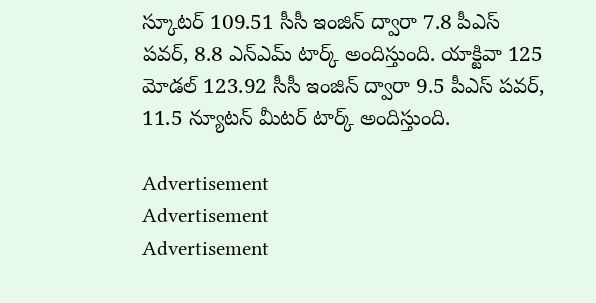స్కూటర్ 109.51 సీసీ ఇంజిన్ ద్వారా 7.8 పీఎస్ పవర్, 8.8 ఎన్ఎమ్ టార్క్ అందిస్తుంది. యాక్టివా 125 మోడల్ 123.92 సీసీ ఇంజిన్ ద్వారా 9.5 పీఎస్ పవర్, 11.5 న్యూటన్ మీటర్ టార్క్ అందిస్తుంది.

Advertisement
Advertisement
Advertisement